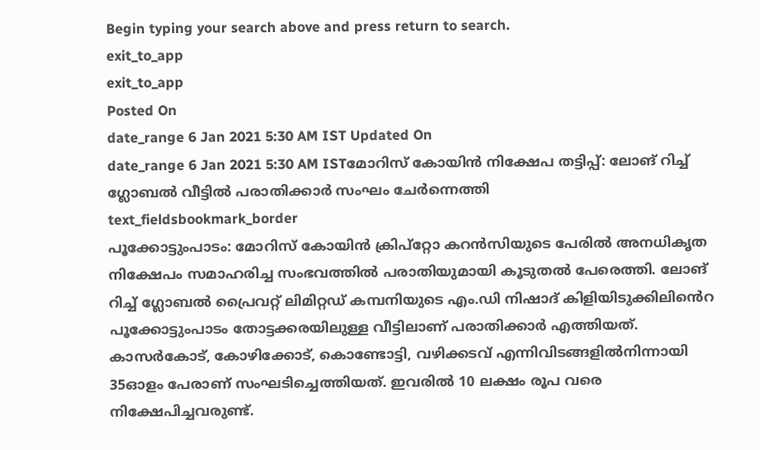Begin typing your search above and press return to search.
exit_to_app
exit_to_app
Posted On
date_range 6 Jan 2021 5:30 AM IST Updated On
date_range 6 Jan 2021 5:30 AM ISTമോറിസ് കോയിൻ നിക്ഷേപ തട്ടിപ്പ്: ലോങ് റിച്ച് ഗ്ലോബൽ വീട്ടിൽ പരാതിക്കാർ സംഘം ചേർന്നെത്തി
text_fieldsbookmark_border
പൂക്കോട്ടുംപാടം: മോറിസ് കോയിൻ ക്രിപ്റ്റോ കറൻസിയുടെ പേരിൽ അനധികൃത നിക്ഷേപം സമാഹരിച്ച സംഭവത്തിൽ പരാതിയുമായി കൂടുതൽ പേരെത്തി. ലോങ് റിച്ച് ഗ്ലോബൽ പ്രൈവറ്റ് ലിമിറ്റഡ് കമ്പനിയുടെ എം.ഡി നിഷാദ് കിളിയിടുക്കിലിൻെറ പൂക്കോട്ടുംപാടം തോട്ടക്കരയിലുള്ള വീട്ടിലാണ് പരാതിക്കാർ എത്തിയത്. കാസർകോട്, കോഴിക്കോട്, കൊണ്ടോട്ടി, വഴിക്കടവ് എന്നിവിടങ്ങളിൽനിന്നായി 35ഓളം പേരാണ് സംഘടിച്ചെത്തിയത്. ഇവരിൽ 10 ലക്ഷം രൂപ വരെ നിക്ഷേപിച്ചവരുണ്ട്.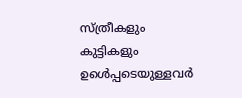സ്ത്രീകളും കുട്ടികളും ഉൾെപ്പടെയുള്ളവർ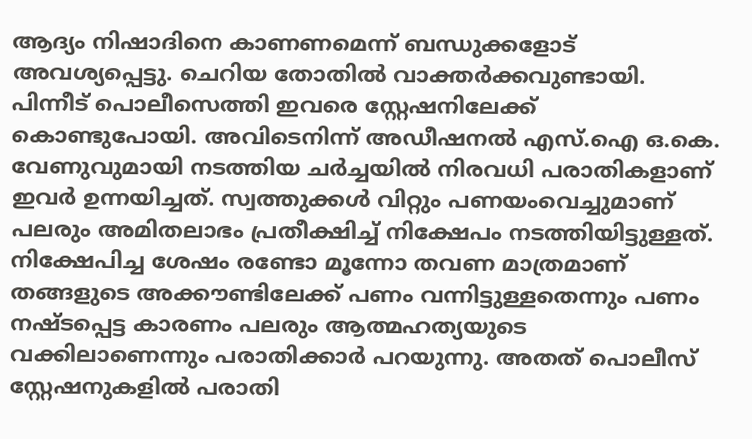ആദ്യം നിഷാദിനെ കാണണമെന്ന് ബന്ധുക്കളോട് അവശ്യപ്പെട്ടു. ചെറിയ തോതിൽ വാക്തർക്കവുണ്ടായി. പിന്നീട് പൊലീസെത്തി ഇവരെ സ്റ്റേഷനിലേക്ക് കൊണ്ടുപോയി. അവിടെനിന്ന് അഡീഷനൽ എസ്.ഐ ഒ.കെ. വേണുവുമായി നടത്തിയ ചർച്ചയിൽ നിരവധി പരാതികളാണ് ഇവർ ഉന്നയിച്ചത്. സ്വത്തുക്കൾ വിറ്റും പണയംവെച്ചുമാണ് പലരും അമിതലാഭം പ്രതീക്ഷിച്ച് നിക്ഷേപം നടത്തിയിട്ടുള്ളത്. നിക്ഷേപിച്ച ശേഷം രണ്ടോ മൂന്നോ തവണ മാത്രമാണ് തങ്ങളുടെ അക്കൗണ്ടിലേക്ക് പണം വന്നിട്ടുള്ളതെന്നും പണം നഷ്ടപ്പെട്ട കാരണം പലരും ആത്മഹത്യയുടെ വക്കിലാണെന്നും പരാതിക്കാർ പറയുന്നു. അതത് പൊലീസ് സ്റ്റേഷനുകളിൽ പരാതി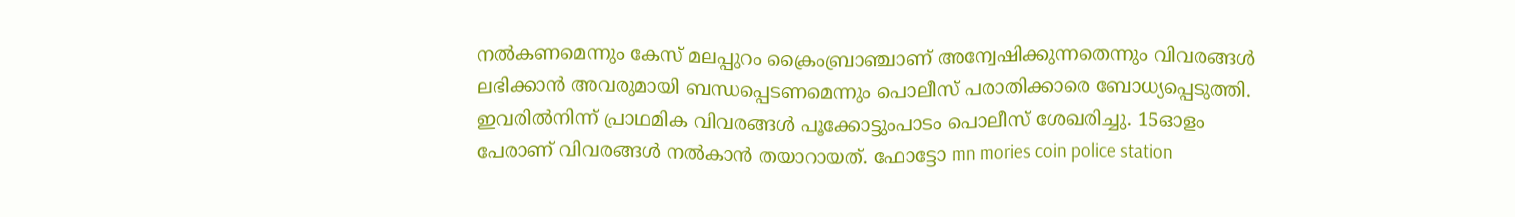നൽകണമെന്നും കേസ് മലപ്പുറം ക്രൈംബ്രാഞ്ചാണ് അന്വേഷിക്കുന്നതെന്നും വിവരങ്ങൾ ലഭിക്കാൻ അവരുമായി ബന്ധപ്പെടണമെന്നും പൊലീസ് പരാതിക്കാരെ ബോധ്യപ്പെടുത്തി. ഇവരിൽനിന്ന് പ്രാഥമിക വിവരങ്ങൾ പൂക്കോട്ടുംപാടം പൊലീസ് ശേഖരിച്ചു. 15ഓളം പേരാണ് വിവരങ്ങൾ നൽകാൻ തയാറായത്. ഫോട്ടോ mn mories coin police station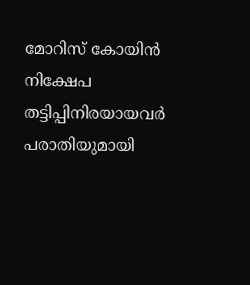മോറിസ് കോയിൻ നിക്ഷേപ തട്ടിപ്പിനിരയായവർ പരാതിയുമായി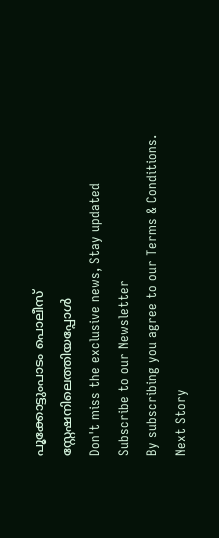പൂക്കോട്ടുംപാടം പൊലീസ് സ്റ്റേഷനിലെത്തിയപ്പോൾ
Don't miss the exclusive news, Stay updated
Subscribe to our Newsletter
By subscribing you agree to our Terms & Conditions.
Next Story